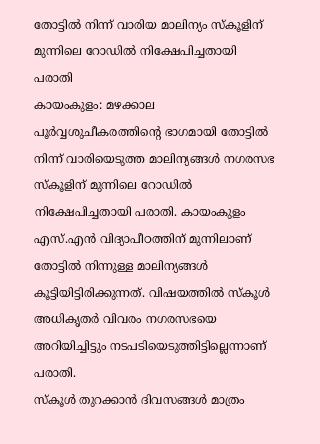തോട്ടിൽ നിന്ന് വാരിയ മാലിന്യം സ്കൂളിന് മുന്നിലെ റോഡിൽ നിക്ഷേപിച്ചതായി പരാതി
കായംകുളം: മഴക്കാല പൂർവ്വശുചീകരത്തിന്റെ ഭാഗമായി തോട്ടിൽ നിന്ന് വാരിയെടുത്ത മാലിന്യങ്ങൾ നഗരസഭ സ്കൂളിന് മുന്നിലെ റോഡിൽ നിക്ഷേപിച്ചതായി പരാതി. കായംകുളം എസ്.എൻ വിദ്യാപീഠത്തിന് മുന്നിലാണ് തോട്ടിൽ നിന്നുള്ള മാലിന്യങ്ങൾ കൂട്ടിയിട്ടിരിക്കുന്നത്. വിഷയത്തിൽ സ്കൂൾ അധികൃതർ വിവരം നഗരസഭയെ അറിയിച്ചിട്ടും നടപടിയെടുത്തിട്ടില്ലെന്നാണ് പരാതി.
സ്കൂൾ തുറക്കാൻ ദിവസങ്ങൾ മാത്രം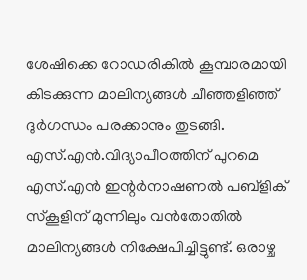ശേഷിക്കെ റോഡരികിൽ കൂമ്പാരമായി കിടക്കുന്ന മാലിന്യങ്ങൾ ചീഞ്ഞളിഞ്ഞ് ദുർഗന്ധം പരക്കാനും തുടങ്ങി. എസ്.എൻ.വിദ്യാപീഠത്തിന് പുറമെ എസ്.എൻ ഇന്റർനാഷണൽ പബ്ളിക് സ്കൂളിന് മുന്നിലും വൻതോതിൽ മാലിന്യങ്ങൾ നിക്ഷേപിച്ചിട്ടുണ്ട്. ഒരാഴ്ച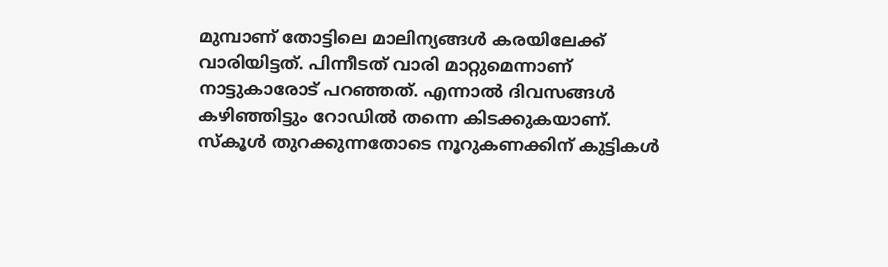മുമ്പാണ് തോട്ടിലെ മാലിന്യങ്ങൾ കരയിലേക്ക് വാരിയിട്ടത്. പിന്നീടത് വാരി മാറ്റുമെന്നാണ് നാട്ടുകാരോട് പറഞ്ഞത്. എന്നാൽ ദിവസങ്ങൾ കഴിഞ്ഞിട്ടും റോഡിൽ തന്നെ കിടക്കുകയാണ്. സ്കൂൾ തുറക്കുന്നതോടെ നൂറുകണക്കിന് കുട്ടികൾ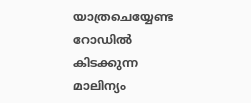യാത്രചെയ്യേണ്ട റോഡിൽ കിടക്കുന്ന മാലിന്യം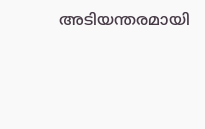അടിയന്തരമായി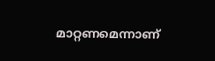മാറ്റണമെന്നാണ്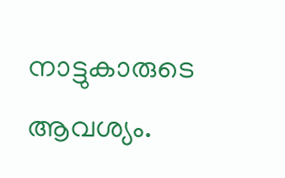നാട്ടുകാരുടെ ആവശ്യം.